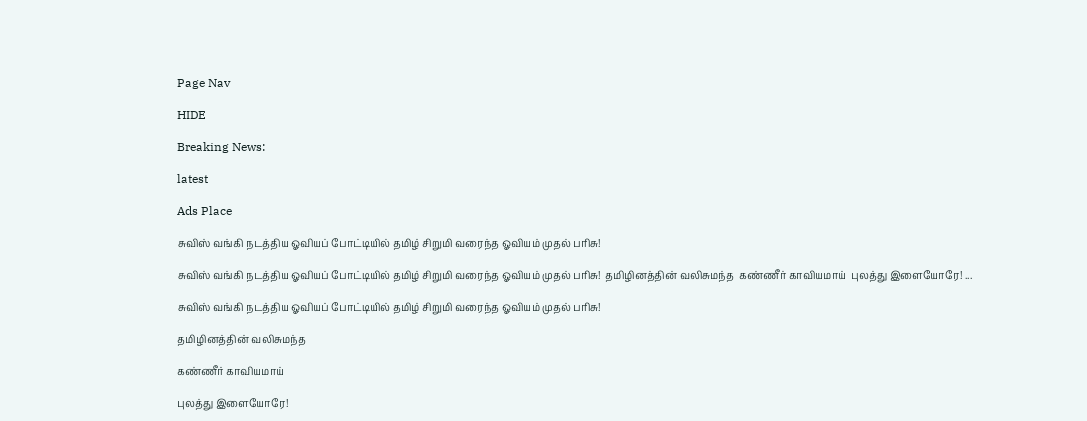Page Nav

HIDE

Breaking News:

latest

Ads Place

சுவிஸ் வங்கி நடத்திய ஓவியப் போட்டியில் தமிழ் சிறுமி வரைந்த ஓவியம் முதல் பரிசு!

சுவிஸ் வங்கி நடத்திய ஓவியப் போட்டியில் தமிழ் சிறுமி வரைந்த ஓவியம் முதல் பரிசு!  தமிழினத்தின் வலிசுமந்த  கண்ணீர் காவியமாய்  புலத்து இளையோரே! ...

சுவிஸ் வங்கி நடத்திய ஓவியப் போட்டியில் தமிழ் சிறுமி வரைந்த ஓவியம் முதல் பரிசு!

தமிழினத்தின் வலிசுமந்த

கண்ணீர் காவியமாய்

புலத்து இளையோரே!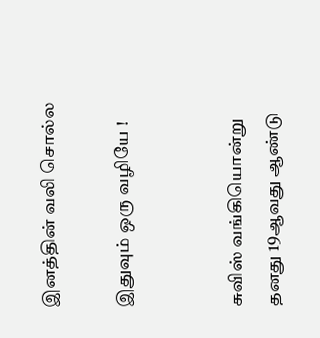இனத்தின் வலி சொல்ல

இதுவும் ஒரு வழியே !


சுவிஸ் வங்கியொன்று தனது 19ஆவது ஆண்டு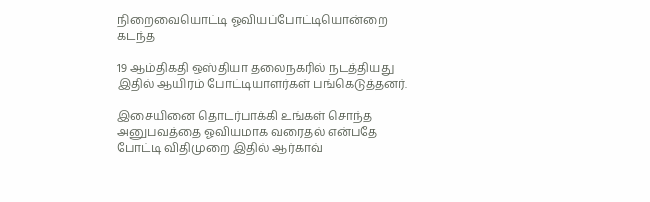நிறைவையொட்டி ஓவியப்போட்டியொன்றை கடந்த

19 ஆம்திகதி ஒஸ்தியா தலைநகரில் நடத்தியது இதில் ஆயிரம் போட்டியாளர்கள் பங்கெடுத்தனர்.

இசையினை தொடர்பாக்கி உங்கள் சொந்த அனுபவத்தை ஓவியமாக வரைதல் என்பதே  போட்டி விதிமுறை இதில் ஆர்காவ்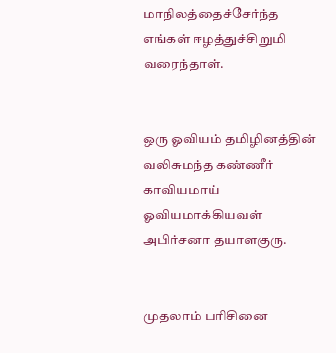மாநிலத்தைச்சேர்ந்த எங்கள் ஈழத்துச்சிறுமி வரைந்தாள்.


ஒரு ஓவியம் தமிழினத்தின் வலிசுமந்த கண்ணீர் காவியமாய் ஓவியமாக்கியவள் அபிர்சனா தயாளகுரு.


முதலாம் பரிசினை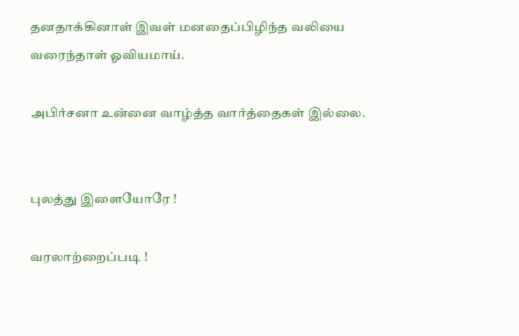தனதாக்கினாள் இவள் மனதைப்பிழிந்த வலியை வரைந்தாள் ஓவியமாய்.

அபிர்சனா உன்னை வாழ்த்த வார்த்தைகள் இல்லை.


புலத்து இளையோரே !

வரலாற்றைப்படி !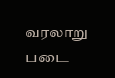வரலாறு படை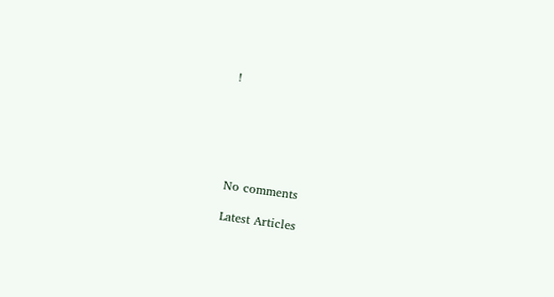!






No comments

Latest Articles